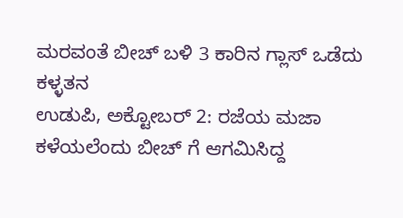ಮರವಂತೆ ಬೀಚ್ ಬಳಿ 3 ಕಾರಿನ ಗ್ಲಾಸ್ ಒಡೆದು ಕಳ್ಳತನ
ಉಡುಪಿ, ಅಕ್ಟೋಬರ್ 2: ರಜೆಯ ಮಜಾ ಕಳೆಯಲೆಂದು ಬೀಚ್ ಗೆ ಆಗಮಿಸಿದ್ದ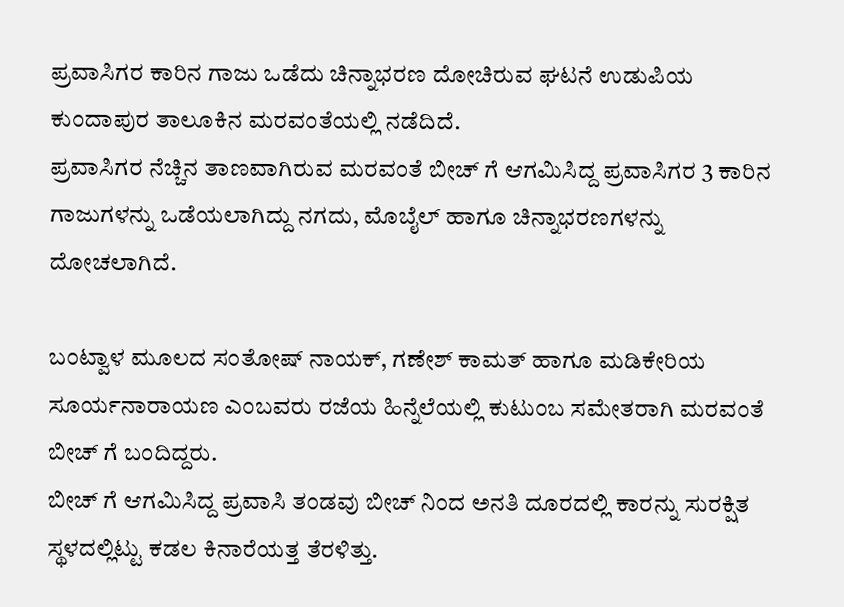ಪ್ರವಾಸಿಗರ ಕಾರಿನ ಗಾಜು ಒಡೆದು ಚಿನ್ನಾಭರಣ ದೋಚಿರುವ ಘಟನೆ ಉಡುಪಿಯ ಕುಂದಾಪುರ ತಾಲೂಕಿನ ಮರವಂತೆಯಲ್ಲಿ ನಡೆದಿದೆ.
ಪ್ರವಾಸಿಗರ ನೆಚ್ಚಿನ ತಾಣವಾಗಿರುವ ಮರವಂತೆ ಬೀಚ್ ಗೆ ಆಗಮಿಸಿದ್ದ ಪ್ರವಾಸಿಗರ 3 ಕಾರಿನ ಗಾಜುಗಳನ್ನು ಒಡೆಯಲಾಗಿದ್ದು ನಗದು, ಮೊಬೈಲ್ ಹಾಗೂ ಚಿನ್ನಾಭರಣಗಳನ್ನು ದೋಚಲಾಗಿದೆ.

ಬಂಟ್ವಾಳ ಮೂಲದ ಸಂತೋಷ್ ನಾಯಕ್, ಗಣೇಶ್ ಕಾಮತ್ ಹಾಗೂ ಮಡಿಕೇರಿಯ ಸೂರ್ಯನಾರಾಯಣ ಎಂಬವರು ರಜೆಯ ಹಿನ್ನೆಲೆಯಲ್ಲಿ ಕುಟುಂಬ ಸಮೇತರಾಗಿ ಮರವಂತೆ ಬೀಚ್ ಗೆ ಬಂದಿದ್ದರು.
ಬೀಚ್ ಗೆ ಆಗಮಿಸಿದ್ದ ಪ್ರವಾಸಿ ತಂಡವು ಬೀಚ್ ನಿಂದ ಅನತಿ ದೂರದಲ್ಲಿ ಕಾರನ್ನು ಸುರಕ್ಷಿತ ಸ್ಥಳದಲ್ಲಿಟ್ಟು ಕಡಲ ಕಿನಾರೆಯತ್ತ ತೆರಳಿತ್ತು.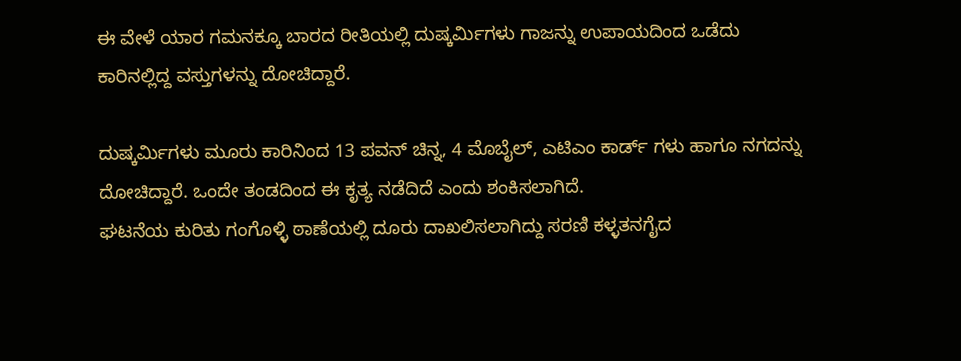ಈ ವೇಳೆ ಯಾರ ಗಮನಕ್ಕೂ ಬಾರದ ರೀತಿಯಲ್ಲಿ ದುಷ್ಕರ್ಮಿಗಳು ಗಾಜನ್ನು ಉಪಾಯದಿಂದ ಒಡೆದು ಕಾರಿನಲ್ಲಿದ್ದ ವಸ್ತುಗಳನ್ನು ದೋಚಿದ್ದಾರೆ.

ದುಷ್ಕರ್ಮಿಗಳು ಮೂರು ಕಾರಿನಿಂದ 13 ಪವನ್ ಚಿನ್ನ, 4 ಮೊಬೈಲ್, ಎಟಿಎಂ ಕಾರ್ಡ್ ಗಳು ಹಾಗೂ ನಗದನ್ನು ದೋಚಿದ್ದಾರೆ. ಒಂದೇ ತಂಡದಿಂದ ಈ ಕೃತ್ಯ ನಡೆದಿದೆ ಎಂದು ಶಂಕಿಸಲಾಗಿದೆ.
ಘಟನೆಯ ಕುರಿತು ಗಂಗೊಳ್ಳಿ ಠಾಣೆಯಲ್ಲಿ ದೂರು ದಾಖಲಿಸಲಾಗಿದ್ದು ಸರಣಿ ಕಳ್ಳತನಗೈದ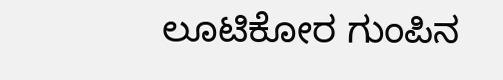ಲೂಟಿಕೋರ ಗುಂಪಿನ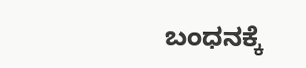ಬಂಧನಕ್ಕೆ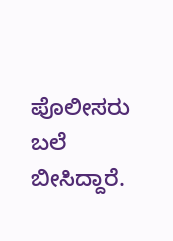ಪೊಲೀಸರು ಬಲೆ ಬೀಸಿದ್ದಾರೆ.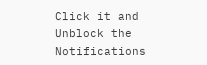Click it and Unblock the Notifications